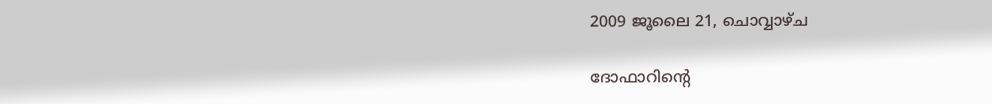2009 ജൂലൈ 21, ചൊവ്വാഴ്ച

ദോഫാറിന്റെ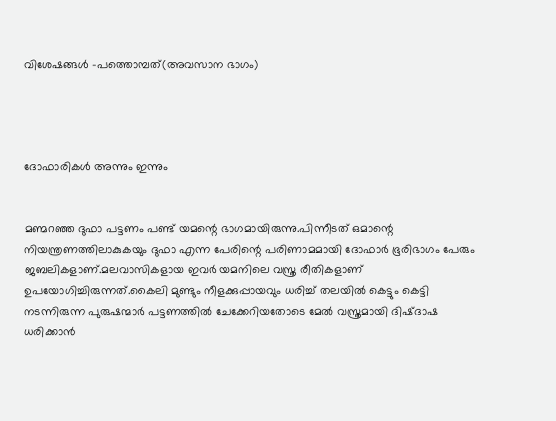വിശേഷങ്ങള്‍ -പത്തൊമ്പത്(അവസാന ഭാഗം)




ദോഫാരികള്‍ അന്നും ഇന്നും


മണ്മറഞ്ഞ ദുഫാ പട്ടണം പണ്ട് യമന്റെ ഭാഗമായിരുന്നു.പിന്നീടത് ഒമാന്റെ നിയന്ത്രണത്തിലാകുകയും ദുഫാ എന്ന പേരിന്റെ പരിണാമമായി ദോഫാര്‍ ഭൂരിഭാഗം പേരും ജബലികളാണ്.മലവാസികളായ ഇവര്‍ യമനിലെ വസ്ത്ര രീതികളാണ് ഉപയോഗിച്ചിരുന്നത്.കൈലി മുണ്ടും നീളക്കുപ്പായവും ധരിച്ച് തലയില്‍ കെട്ടും കെട്ടി നടന്നിരുന്ന പുരുഷന്മാര്‍ പട്ടണത്തില്‍ ചേക്കേറിയതോടെ മേല്‍ വസ്ത്രമായി ദിഷ്ദാഷ ധരിക്കാന്‍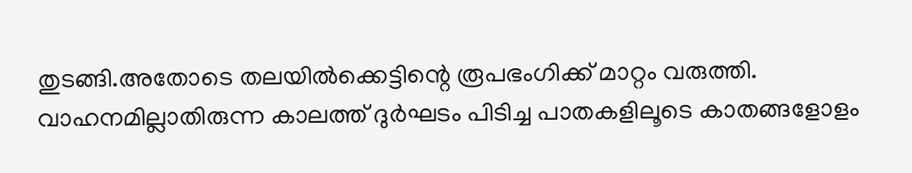തുടങ്ങി.അതോടെ തലയില്‍ക്കെട്ടിന്റെ രൂപഭംഗിക്ക് മാറ്റം വരുത്തി.
വാഹനമില്ലാതിരുന്ന കാലത്ത് ദുര്‍ഘടം പിടിച്ച പാതകളിലൂടെ കാതങ്ങളോളം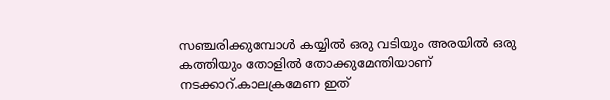സഞ്ചരിക്കുമ്പോള്‍ കയ്യില്‍ ഒരു വടിയും അരയില്‍ ഒരു കത്തിയും തോളില്‍ തോക്കുമേന്തിയാണ് നടക്കാറ്.കാലക്രമേണ ഇത്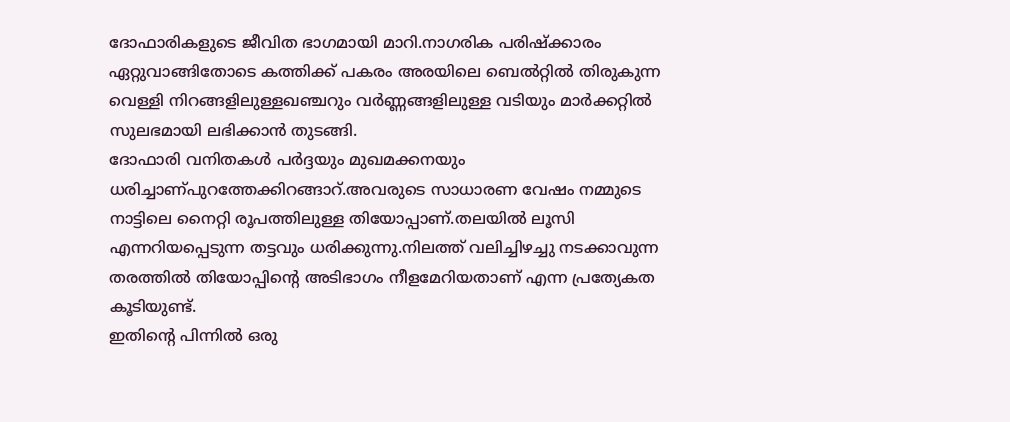ദോഫാരികളുടെ ജീവിത ഭാഗമായി മാറി.നാഗരിക പരിഷ്ക്കാരം ഏറ്റുവാങ്ങിതോടെ കത്തിക്ക് പകരം അരയിലെ ബെല്‍റ്റില്‍ തിരുകുന്ന വെള്ളി നിറങ്ങളിലുള്ളഖഞ്ചറും വര്‍ണ്ണങ്ങളിലുള്ള വടിയും മാര്‍ക്കറ്റില്‍ സുലഭമായി ലഭിക്കാന്‍ തുടങ്ങി.
ദോഫാരി വനിതകള്‍ പര്‍ദ്ദയും മുഖമക്കനയും ധരിച്ചാണ്പുറത്തേക്കിറങ്ങാറ്.അവരുടെ സാധാരണ വേഷം നമ്മുടെ നാട്ടിലെ നൈറ്റി രൂപത്തിലുള്ള തിയോപ്പാണ്.തലയില്‍ ലൂസി എന്നറിയപ്പെടുന്ന തട്ടവും ധരിക്കുന്നു.നിലത്ത് വലിച്ചിഴച്ചു നടക്കാവുന്ന തരത്തില്‍ തിയോപ്പിന്റെ അടിഭാഗം നീളമേറിയതാണ് എന്ന പ്രത്യേകത കൂടിയുണ്ട്.
ഇതിന്റെ പിന്നില്‍ ഒരു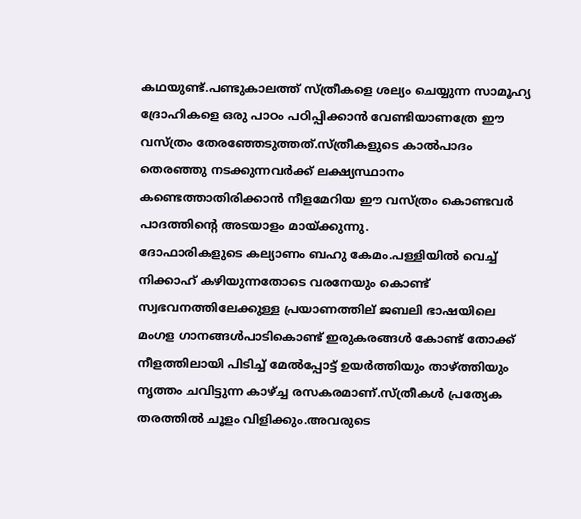കഥയുണ്ട്.പണ്ടുകാലത്ത് സ്ത്രീകളെ ശല്യം ചെയ്യുന്ന സാമൂഹ്യ ദ്രോഹികളെ ഒരു പാഠം പഠിപ്പിക്കാന്‍ വേണ്ടിയാണത്രേ ഈ വസ്ത്രം തേരഞ്ഞേടുത്തത്.സ്ത്രീകളുടെ കാല്‍പാദം തെരഞ്ഞു നടക്കുന്നവര്‍ക്ക് ലക്ഷ്യസ്ഥാനം കണ്ടെത്താതിരിക്കാന്‍ നീളമേറിയ ഈ വസ്ത്രം കൊണ്ടവര്‍ പാദത്തിന്റെ അടയാളം മായ്ക്കുന്നു.
ദോഫാരികളുടെ കല്യാണം ബഹു കേമം.പള്ളിയില്‍ വെച്ച് നിക്കാഹ് കഴിയുന്നതോടെ വരനേയും കൊണ്ട് സ്വഭവനത്തിലേക്കുള്ള പ്രയാണത്തില് ജബലി ഭാഷയിലെ മംഗള ഗാനങ്ങള്‍പാടികൊണ്ട് ഇരുകരങ്ങള്‍ കോണ്ട് തോക്ക് നീളത്തിലായി പിടിച്ച് മേല്‍പ്പോട്ട് ഉയര്‍ത്തിയും താഴ്ത്തിയും നൃത്തം ചവിട്ടുന്ന കാഴ്ച്ച രസകരമാണ്.സ്ത്രീകള്‍ പ്രത്യേക തരത്തില്‍ ചൂളം വിളിക്കും‍.അവരുടെ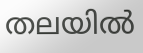തലയില്‍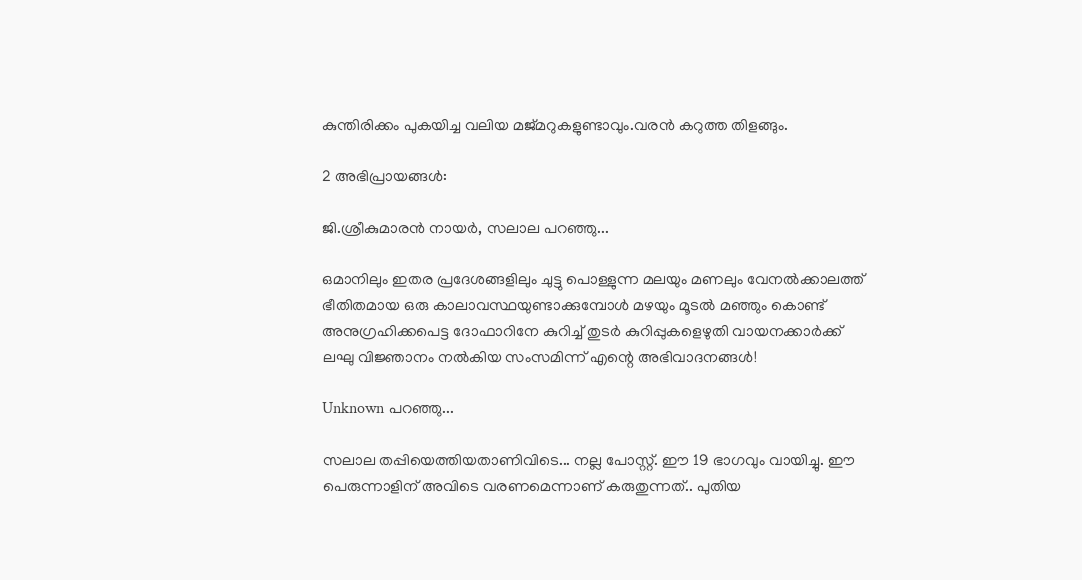കുന്തിരിക്കം പുകയിച്ച വലിയ മജ്മറുകളുണ്ടാവും.വരന്‍ കറുത്ത തിളങ്ങും.

2 അഭിപ്രായങ്ങൾ:

ജി.ശ്രീകുമാരന്‍ നായര്‍, സലാല പറഞ്ഞു...

ഒമാനിലും ഇതര പ്രദേശങ്ങളിലും ചുട്ടു പൊള്ളുന്ന മലയും മണലും വേനല്‍ക്കാലത്ത് ഭീതിതമായ ഒരു കാലാവസ്ഥയുണ്ടാക്കുമ്പോള്‍ മഴയും മൂടല്‍ മഞ്ഞും കൊണ്ട് അനുഗ്രഹിക്കപെട്ട ദോഫാറിനേ കുറിച്ച് തുടര്‍ കുറിപ്പുകളെഴുതി വായനക്കാര്‍ക്ക് ലഘു വിജ്ഞാനം നല്‍കിയ സംസമിന്ന് എന്റെ അഭിവാദനങ്ങള്‍!

Unknown പറഞ്ഞു...

സലാല തപ്പിയെത്തിയതാണിവിടെ... നല്ല പോസ്റ്റ്. ഈ 19 ഭാഗവും വായിച്ചു. ഈ പെരുന്നാളിന് അവിടെ വരണമെന്നാണ് കരുതുന്നത്.. പുതിയ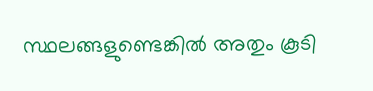സ്ഥലങ്ങളുണ്ടെങ്കില്‍ അതും കൂടി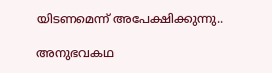യിടണമെന്ന് അപേക്ഷിക്കുന്നു..

അനുഭവകഥ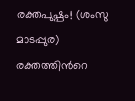രക്തപുഷ്പം! (ശംസു മാടപ്പുര) രക്തത്തിൻറെ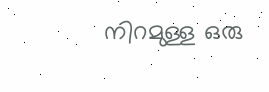നിറമുള്ള ഒരു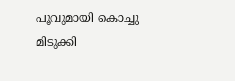പൂവുമായി കൊച്ചു മിടുക്കി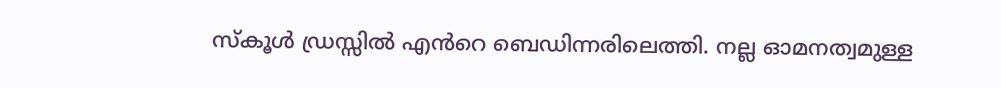സ്കൂൾ ഡ്രസ്സിൽ എൻറെ ബെഡിന്നരിലെത്തി. നല്ല ഓമനത്വമുള്ള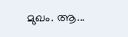മുഖം. ആ...